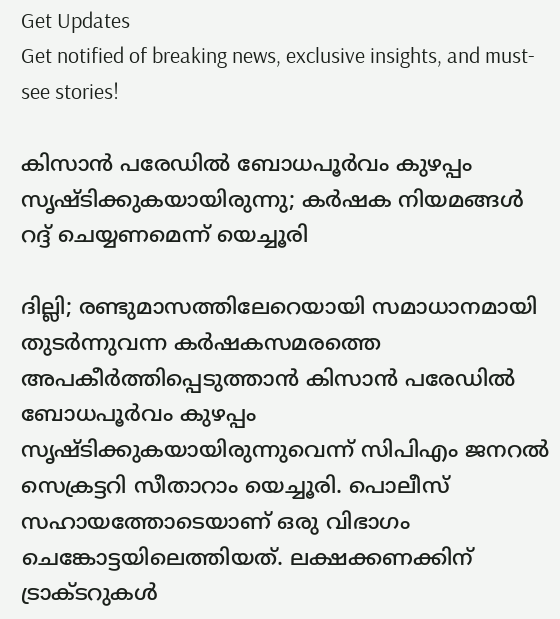Get Updates
Get notified of breaking news, exclusive insights, and must-see stories!

കിസാൻ പരേഡിൽ ബോധപൂർവം കുഴപ്പം സൃഷ്ടിക്കുകയായിരുന്നു; കർഷക നിയമങ്ങൾ റദ്ദ് ചെയ്യണമെന്ന് യെച്ചൂരി

ദില്ലി; രണ്ടുമാസത്തിലേറെയായി സമാധാനമായി തുടർന്നുവന്ന കർഷകസമരത്തെ അപകീർത്തിപ്പെടുത്താൻ കിസാൻ പരേഡിൽ ബോധപൂർവം കുഴപ്പം സൃഷ്ടിക്കുകയായിരുന്നുവെന്ന് സിപിഎം ജനറൽ സെക്രട്ടറി സീതാറാം യെച്ചൂരി. പൊലീസ് സഹായത്തോടെയാണ്‌ ഒരു വിഭാഗം ചെങ്കോട്ടയിലെത്തിയത്‌. ലക്ഷക്കണക്കിന്‌ ട്രാക്ടറുകൾ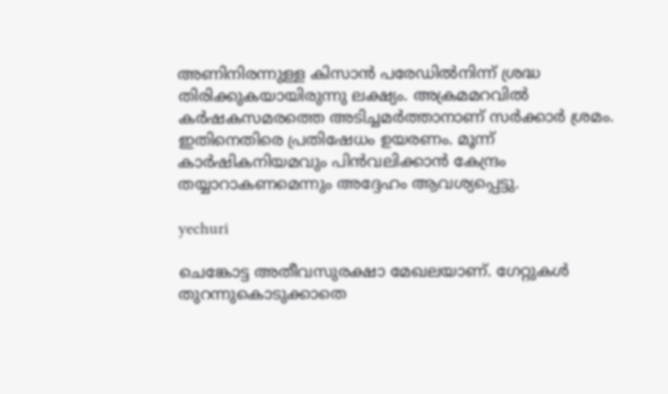അണിനിരന്നുള്ള കിസാൻ പരേഡിൽനിന്ന്‌ ശ്രദ്ധ തിരിക്കുകയായിരുന്നു ലക്ഷ്യം. അക്രമമറവിൽ കർഷകസമരത്തെ അടിച്ചമർത്താനാണ്‌ സർക്കാർ ശ്രമം. ഇതിനെതിരെ പ്രതിഷേധം ഉയരണം. മൂന്ന്‌ കാർഷികനിയമവും പിൻവലിക്കാൻ കേന്ദ്രം തയ്യാറാകണമെന്നും അദ്ദേഹം ആവശ്യപ്പെട്ടു.

yechuri

ചെങ്കോട്ട അതീവസുരക്ഷാ മേഖലയാണ്‌. ഗേറ്റുകൾ തുറന്നുകൊടുക്കാതെ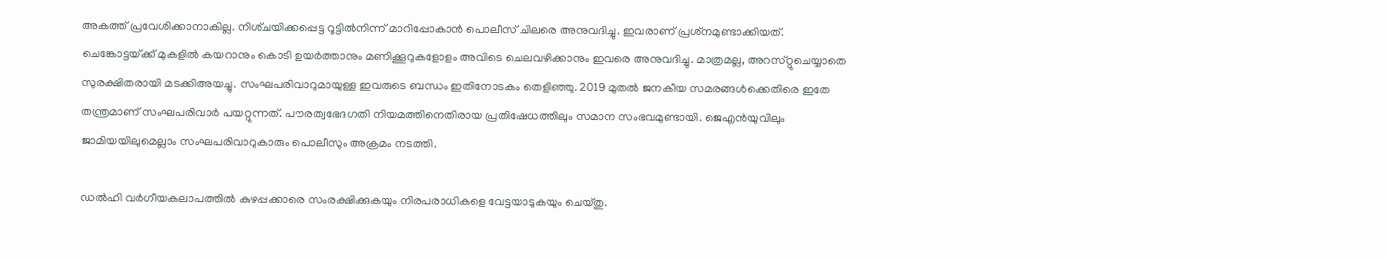അകത്ത്‌ പ്രവേശിക്കാനാകില്ല. നിശ്‌ചയിക്കപ്പെട്ട റൂട്ടിൽനിന്ന്‌ മാറിപ്പോകാൻ പൊലീസ്‌ ചിലരെ അനുവദിച്ചു. ഇവരാണ്‌ പ്രശ്‌നമുണ്ടാക്കിയത്‌. ചെങ്കോട്ടയ്‌ക്ക്‌ മുകളിൽ കയറാനും കൊടി ഉയർത്താനും മണിക്കൂറുകളോളം അവിടെ ചെലവഴിക്കാനും ഇവരെ അനുവദിച്ചു. മാത്രമല്ല, അറസ്‌റ്റുചെയ്യാതെ സുരക്ഷിതരായി മടക്കിഅയച്ചു. സംഘപരിവാറുമായുള്ള ഇവരുടെ ബന്ധം ഇതിനോടകം തെളിഞ്ഞു. 2019 മുതൽ ജനകീയ സമരങ്ങൾക്കെതിരെ ഇതേ തന്ത്രമാണ്‌ സംഘപരിവാർ പയറ്റുന്നത്‌. പൗരത്വഭേദഗതി നിയമത്തിനെതിരായ പ്രതിഷേധത്തിലും സമാന സംഭവമുണ്ടായി. ജെഎൻയുവിലും ജാമിയയിലുമെല്ലാം സംഘപരിവാറുകാരും പൊലീസും അക്രമം നടത്തി.

ഡൽഹി വർഗീയകലാപത്തിൽ കുഴപ്പക്കാരെ സംരക്ഷിക്കുകയും നിരപരാധികളെ വേട്ടയാടുകയും ചെയ്‌തു.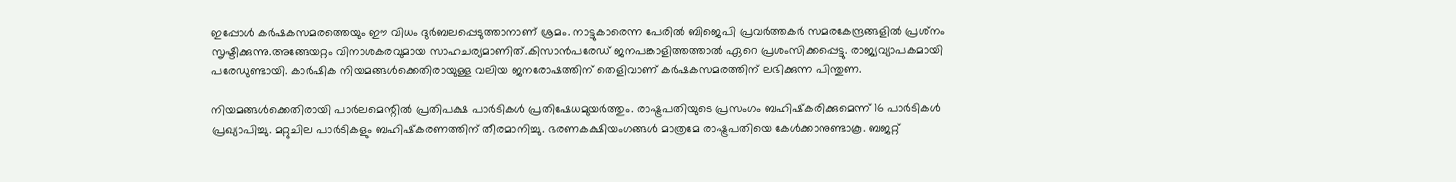ഇപ്പോൾ കർഷകസമരത്തെയും ഈ വിധം ദുർബലപ്പെടുത്താനാണ്‌ ശ്രമം. നാട്ടുകാരെന്ന പേരിൽ ബിജെപി പ്രവർത്തകർ സമരകേന്ദ്രങ്ങളിൽ പ്രശ്‌നം സൃഷ്ടിക്കുന്നു.അങ്ങേയറ്റം വിനാശകരവുമായ സാഹചര്യമാണിത്‌.കിസാൻപരേഡ്‌ ജനപങ്കാളിത്തത്താൽ ഏറെ പ്രശംസിക്കപ്പെട്ടു. രാജ്യവ്യാപകമായി പരേഡുണ്ടായി. കാർഷിക നിയമങ്ങൾക്കെതിരായുള്ള വലിയ ജനരോഷത്തിന്‌ തെളിവാണ്‌ കർഷകസമരത്തിന്‌ ലഭിക്കുന്ന പിന്തുണ.

നിയമങ്ങൾക്കെതിരായി പാർലമെന്റിൽ പ്രതിപക്ഷ പാർടികൾ പ്രതിഷേധമുയർത്തും. രാഷ്ട്രപതിയുടെ പ്രസംഗം ബഹിഷ്‌കരിക്കുമെന്ന്‌ 16 പാർടികൾ പ്രഖ്യാപിച്ചു. മറ്റുചില പാർടികളും ബഹിഷ്‌കരണത്തിന്‌ തീരമാനിച്ചു. ഭരണകക്ഷിയംഗങ്ങൾ മാത്രമേ രാഷ്ട്രപതിയെ കേൾക്കാനുണ്ടാകൂ. ബജറ്റ്‌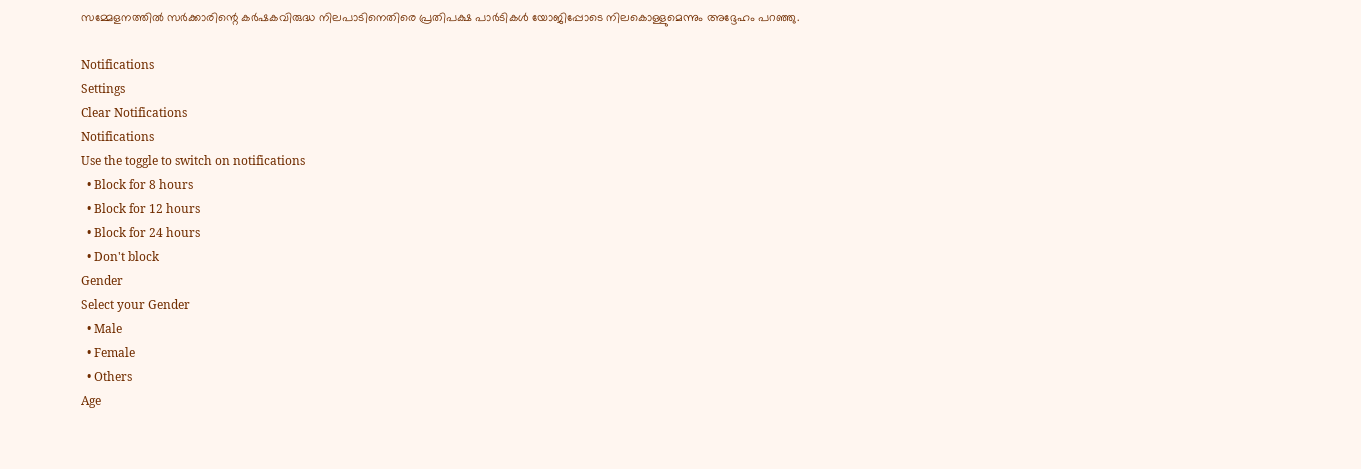സമ്മേളനത്തിൽ സർക്കാരിന്റെ കർഷകവിരുദ്ധ നിലപാടിനെതിരെ പ്രതിപക്ഷ പാർടികൾ യോജിപ്പോടെ നിലകൊള്ളുമെന്നും അദ്ദേഹം പറഞ്ഞു.

Notifications
Settings
Clear Notifications
Notifications
Use the toggle to switch on notifications
  • Block for 8 hours
  • Block for 12 hours
  • Block for 24 hours
  • Don't block
Gender
Select your Gender
  • Male
  • Female
  • Others
Age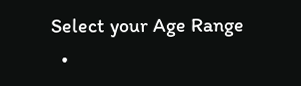Select your Age Range
  •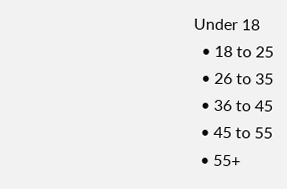Under 18
  • 18 to 25
  • 26 to 35
  • 36 to 45
  • 45 to 55
  • 55+